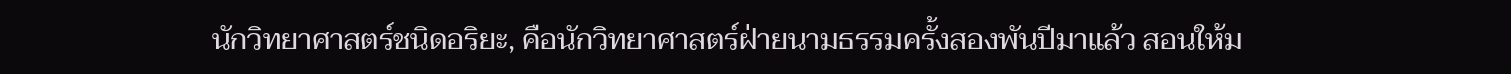นักวิทยาศาสตร์ชนิดอริยะ, คือนักวิทยาศาสตร์ฝ่ายนามธรรมครั้งสองพันปีมาแล้ว สอนให้ม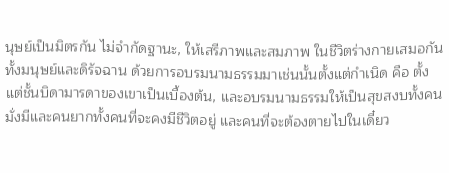นุษย์เป็นมิตรกัน ไม่จำกัดฐานะ, ให้เสรีภาพและสมภาพ ในชีวิตร่างกายเสมอกันทั้งมนุษย์และดิรัจฉาน ด้วยการอบรมนามธรรมมาเช่นนั้นตั้งแต่กำเนิด คือ ตั้งแต่ชั้นบิดามารดาของเขาเป็นเบื้องต้น, และอบรมนามธรรมให้เป็นสุขสงบทั้งคนมั่งมีและคนยากทั้งคนที่จะคงมีชีวิตอยู่ และคนที่จะต้องตายไปในเดี๋ยว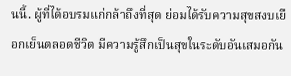นนี้. ผู้ที่ได้อบรมแก่กล้าถึงที่สุด ย่อมได้รับความสุขสงบเยือกเย็นตลอดชีวิต มีความรู้สึกเป็นสุขในระดับอันเสมอกัน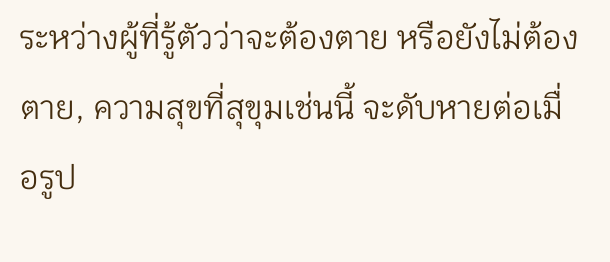ระหว่างผู้ที่รู้ตัวว่าจะต้องตาย หรือยังไม่ต้องตาย, ความสุขที่สุขุมเช่นนี้ จะดับหายต่อเมื่อรูป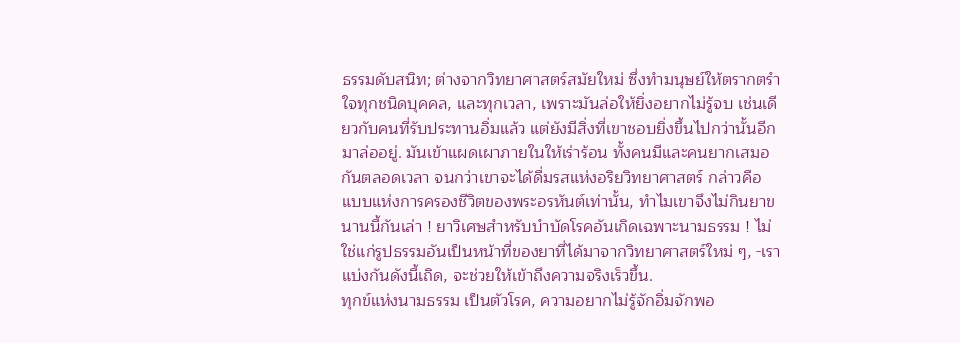ธรรมดับสนิท; ต่างจากวิทยาศาสตร์สมัยใหม่ ซึ่งทำมนุษย์ให้ตรากตรำใจทุกชนิดบุคคล, และทุกเวลา, เพราะมันล่อให้ยิ่งอยากไม่รู้จบ เช่นเดียวกับคนที่รับประทานอิ่มแล้ว แต่ยังมีสิ่งที่เขาชอบยิ่งขึ้นไปกว่านั้นอีกมาล่ออยู่. มันเข้าแผดเผาภายในให้เร่าร้อน ทั้งคนมีและคนยากเสมอกันตลอดเวลา จนกว่าเขาจะได้ดื่มรสแห่งอริยวิทยาศาสตร์ กล่าวคือ แบบแห่งการครองชีวิตของพระอรหันต์เท่านั้น, ทำไมเขาจึงไม่กินยาขนานนี้กันเล่า ! ยาวิเศษสำหรับบำบัดโรคอันเกิดเฉพาะนามธรรม ! ไม่ใช่แก่รูปธรรมอันเป็นหน้าที่ของยาที่ได้มาจากวิทยาศาสตร์ใหม่ ๆ, -เราแบ่งกันดังนี้เถิด, จะช่วยให้เข้าถึงความจริงเร็วขึ้น.
ทุกข์แห่งนามธรรม เป็นตัวโรค, ความอยากไม่รู้จักอิ่มจักพอ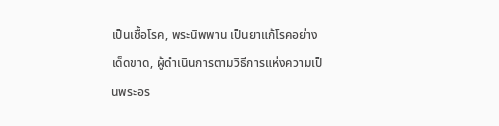เป็นเชื้อโรค, พระนิพพาน เป็นยาแก้โรคอย่างเด็ดขาด, ผู้ดำเนินการตามวิธีการแห่งความเป็นพระอร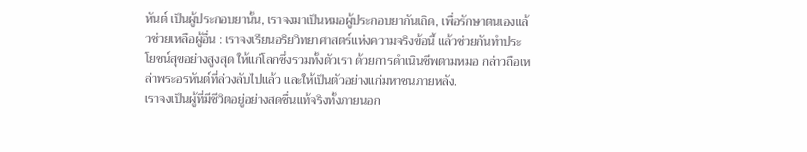หันต์ เป็นผู้ประกอบยานั้น, เราจงมาเป็นหมอผู้ประกอบยากันเถิด, เพื่อรักษาตนเองแล้วช่วยเหลือผู้อื่น : เราจงเรียนอริยวิทยาศาสตร์แห่งความจริงข้อนี้ แล้วช่วยกันทำประโยชน์สุขอย่างสูงสุด ให้แก่โลกซึ่งรวมทั้งตัวเรา ด้วยการดำเนินชีพตามหมอ กล่าวถือเหล่าพระอรหันต์ที่ล่วงลับไปแล้ว และให้เป็นตัวอย่างแก่มหาชนภายหลัง.
เราจงเป็นผู้ที่มีชีวิตอยู่อย่างสดชื่นแท้จริงทั้งภายนอก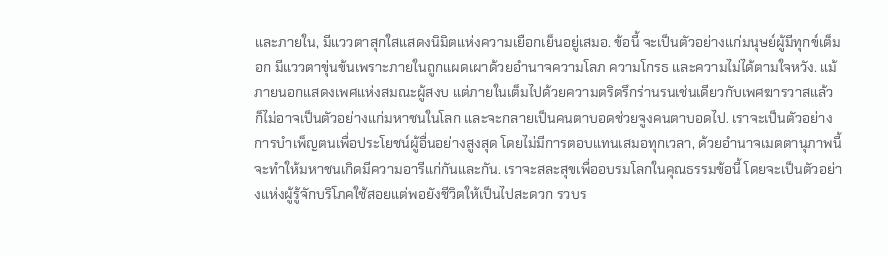และภายใน, มีแววตาสุกใสแสดงนิมิตแห่งความเยือกเย็นอยู่เสมอ. ข้อนี้ จะเป็นตัวอย่างแก่มนุษย์ผู้มีทุกข์เต็มอก มีแววตาขุ่นข้นเพราะภายในถูกแผดเผาด้วยอำนาจความโลภ ความโกรธ และความไม่ได้ตามใจหวัง. แม้ภายนอกแสดงเพศแห่งสมณะผู้สงบ แต่ภายในเต็มไปด้วยความตริตรึกร่านรนเช่นเดียวกับเพศฆารวาสแล้ว ก็ไม่อาจเป็นตัวอย่างแก่มหาชนในโลก และจะกลายเป็นคนตาบอดช่วยจูงคนตาบอดไป. เราจะเป็นตัวอย่างการบำเพ็ญตนเพื่อประโยชน์ผู้อื่นอย่างสูงสุด โดยไม่มีการตอบแทนเสมอทุกเวลา, ด้วยอำนาจเมตตานุภาพนี้จะทำให้มหาชนเกิดมีความอารีแก่กันและกัน. เราจะสละสุขเพื่ออบรมโลกในคุณธรรมข้อนี้ โดยจะเป็นตัวอย่างแห่งผู้รู้จักบริโภคใช้สอยแต่พอยังชีวิตให้เป็นไปสะดวก รวบร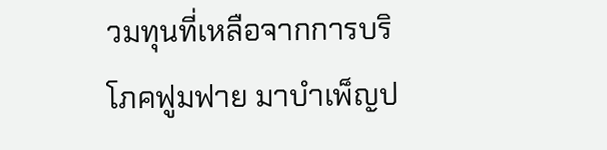วมทุนที่เหลือจากการบริโภคฟูมฟาย มาบำเพ็ญป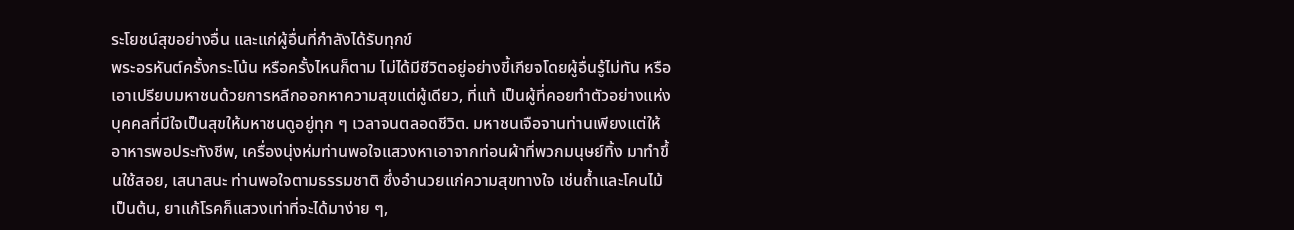ระโยชน์สุขอย่างอื่น และแก่ผู้อื่นที่กำลังได้รับทุกข์
พระอรหันต์ครั้งกระโน้น หรือครั้งไหนก็ตาม ไม่ได้มีชีวิตอยู่อย่างขี้เกียจโดยผู้อื่นรู้ไม่ทัน หรือเอาเปรียบมหาชนด้วยการหลีกออกหาความสุขแต่ผู้เดียว, ที่แท้ เป็นผู้ที่คอยทำตัวอย่างแห่งบุคคลที่มีใจเป็นสุขให้มหาชนดูอยู่ทุก ๆ เวลาจนตลอดชีวิต. มหาชนเจือจานท่านเพียงแต่ให้อาหารพอประทังชีพ, เครื่องนุ่งห่มท่านพอใจแสวงหาเอาจากท่อนผ้าที่พวกมนุษย์ทิ้ง มาทำขึ้นใช้สอย, เสนาสนะ ท่านพอใจตามธรรมชาติ ซึ่งอำนวยแก่ความสุขทางใจ เช่นถ้ำและโคนไม้เป็นต้น, ยาแก้โรคก็แสวงเท่าที่จะได้มาง่าย ๆ,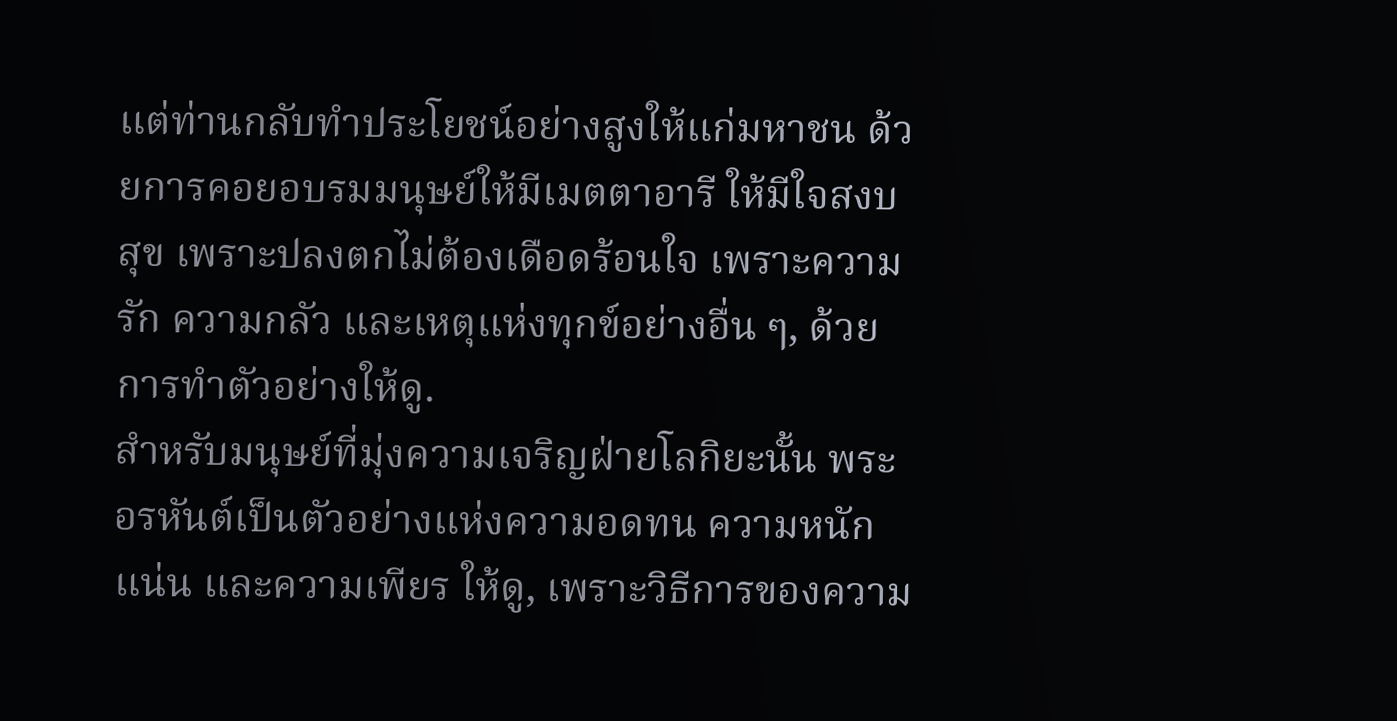แต่ท่านกลับทำประโยชน์อย่างสูงให้แก่มหาชน ด้วยการคอยอบรมมนุษย์ให้มีเมตตาอารี ให้มีใจสงบสุข เพราะปลงตกไม่ต้องเดือดร้อนใจ เพราะความรัก ความกลัว และเหตุแห่งทุกข์อย่างอื่น ๆ, ด้วยการทำตัวอย่างให้ดู.
สำหรับมนุษย์ที่มุ่งความเจริญฝ่ายโลกิยะนั้น พระอรหันต์เป็นตัวอย่างแห่งความอดทน ความหนักแน่น และความเพียร ให้ดู, เพราะวิธีการของความ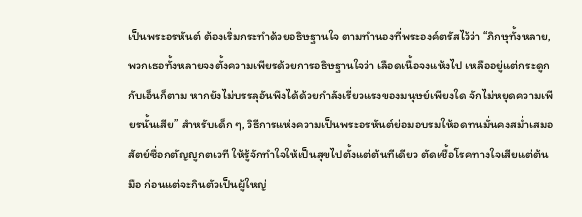เป็นพระอรหันต์ ต้องเริ่มกระทำด้วยอธิษฐานใจ ตามทำนองที่พระองค์ตรัสไว้ว่า “ภิกษุทั้งหลาย, พวกเธอทั้งหลายจงตั้งความเพียรด้วยการอธิษฐานใจว่า เลือดเนื้อจงแห้งไป เหลืออยู่แต่กระดูกกับเอ็นก็ตาม หากยังไม่บรรลุอันพึงได้ด้วยกำลังเรี่ยวแรงของมนุษย์เพียงใด จักไม่หยุดความเพียรนั้นเสีย” สำหรับเด็ก ๆ, วิธีการแห่งความเป็นพระอรหันต์ย่อมอบรมให้อดทนมั่นคงสม่ำเสมอสัตย์ซื่อกตัญญูกตเวที ให้รู้จักทำใจให้เป็นสุขไปตั้งแต่ต้นทีเดียว ตัดเชื้อโรคทางใจเสียแต่ต้นมือ ก่อนแต่จะกินตัวเป็นผู้ใหญ่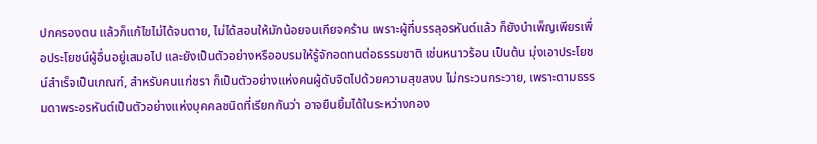ปกครองตน แล้วก็แก้ไขไม่ได้จนตาย, ไม่ได้สอนให้มักน้อยจนเกียจคร้าน เพราะผู้ที่บรรลุอรหันต์แล้ว ก็ยังบำเพ็ญเพียรเพื่อประโยชน์ผู้อื่นอยู่เสมอไป และยังเป็นตัวอย่างหรืออบรมให้รู้จักอดทนต่อธรรมชาติ เช่นหนาวร้อน เป็นต้น มุ่งเอาประโยชน์สำเร็จเป็นเกณฑ์, สำหรับคนแก่ชรา ก็เป็นตัวอย่างแห่งคนผู้ดับจิตไปด้วยความสุขสงบ ไม่กระวนกระวาย, เพราะตามธรรมดาพระอรหันต์เป็นตัวอย่างแห่งบุคคลชนิดที่เรียกกันว่า อาจยืนยิ้มได้ในระหว่างกอง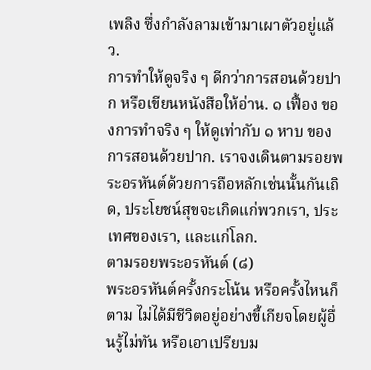เพลิง ซึ่งกำลังลามเข้ามาเผาตัวอยู่แล้ว.
การทำให้ดูจริง ๆ ดีกว่าการสอนด้วยปาก หรือเขียนหนังสือให้อ่าน. ๑ เฟื้อง ของการทำจริง ๆ ให้ดูเท่ากับ ๑ หาบ ของการสอนด้วยปาก. เราจงเดินตามรอยพระอรหันต์ด้วยการถือหลักเช่นนั้นกันเถิด, ประโยชน์สุขจะเกิดแก่พวกเรา, ประเทศของเรา, และแก่โลก.
ตามรอยพระอรหันต์ (๘)
พระอรหันต์ครั้งกระโน้น หรือครั้งไหนก็ตาม ไม่ได้มีชีวิตอยู่อย่างขี้เกียจโดยผู้อื่นรู้ไม่ทัน หรือเอาเปรียบม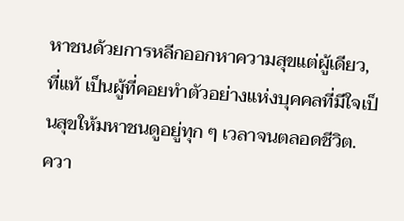หาชนด้วยการหลีกออกหาความสุขแต่ผู้เดียว, ที่แท้ เป็นผู้ที่คอยทำตัวอย่างแห่งบุคคลที่มีใจเป็นสุขให้มหาชนดูอยู่ทุก ๆ เวลาจนตลอดชีวิต.
ควา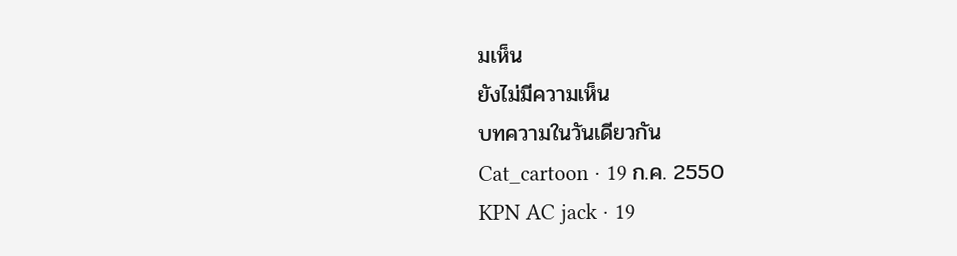มเห็น
ยังไม่มีความเห็น
บทความในวันเดียวกัน
Cat_cartoon · 19 ก.ค. 2550
KPN AC jack · 19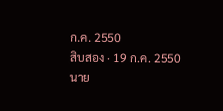ก.ค. 2550
สิบสอง · 19 ก.ค. 2550
นาย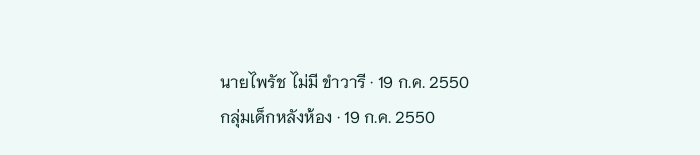นายไพรัช ไม่มี ขำวารี · 19 ก.ค. 2550
กลุ่มเด็กหลังห้อง · 19 ก.ค. 2550